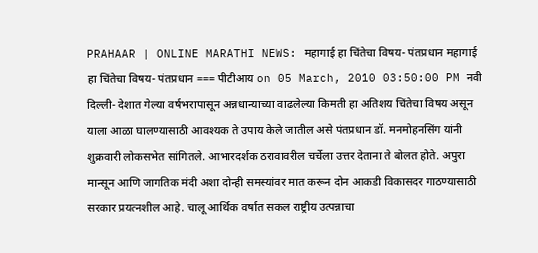PRAHAAR | ONLINE MARATHI NEWS: महागाई हा चिंतेचा विषय- पंतप्रधान महागाई हा चिंतेचा विषय- पंतप्रधान === पीटीआय on 05 March, 2010 03:50:00 PM नवी दिल्ली- देशात गेल्या वर्षभरापासून अन्नधान्याच्या वाढलेल्या किमती हा अतिशय चिंतेचा विषय असून याला आळा घालण्यासाठी आवश्यक ते उपाय केले जातील असे पंतप्रधान डॉ. मनमोहनसिंग यांनी शुक्रवारी लोकसभेत सांगितले. आभारदर्शक ठरावावरील चर्चेला उत्तर देताना ते बोलत होते. अपुरा मान्सून आणि जागतिक मंदी अशा दोन्ही समस्यांवर मात करून दोन आकडी विकासदर गाठण्यासाठी सरकार प्रयत्नशील आहे. चालू आर्थिक वर्षात सकल राष्ट्रीय उत्पन्नाचा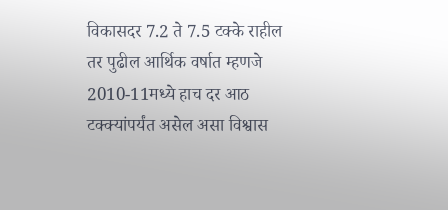विकासदर 7.2 ते 7.5 टक्के राहील तर पुढील आर्थिक वर्षात म्हणजे 2010-11मध्ये हाच दर आठ टक्क्यांपर्यंत असेल असा विश्वास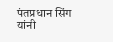पंतप्रधान सिंग यांनी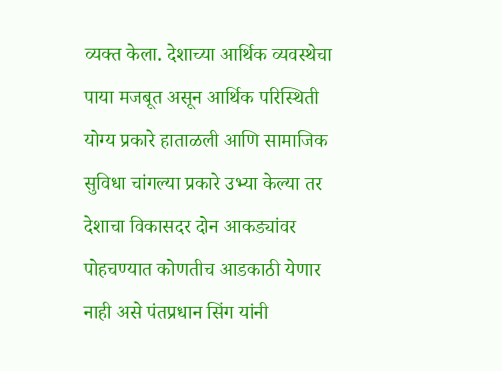व्यक्त केला. देशाच्या आर्थिक व्यवस्थेचा पाया मजबूत असून आर्थिक परिस्थिती योग्य प्रकारे हाताळली आणि सामाजिक सुविधा चांगल्या प्रकारे उभ्या केल्या तर देशाचा विकासदर दोन आकड्यांवर पोहचण्यात कोणतीच आडकाठी येणार नाही असे पंतप्रधान सिंग यांनी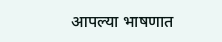आपल्या भाषणात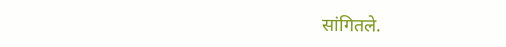सांगितले.